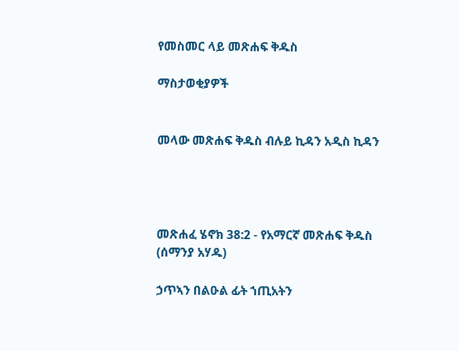የመስመር ላይ መጽሐፍ ቅዱስ

ማስታወቂያዎች


መላው መጽሐፍ ቅዱስ ብሉይ ኪዳን አዲስ ኪዳን




መጽሐፈ ሄኖክ 38:2 - የአማርኛ መጽሐፍ ቅዱስ (ሰማንያ አሃዱ)

ኃጥኣን በልዑል ፊት ኀጢአትን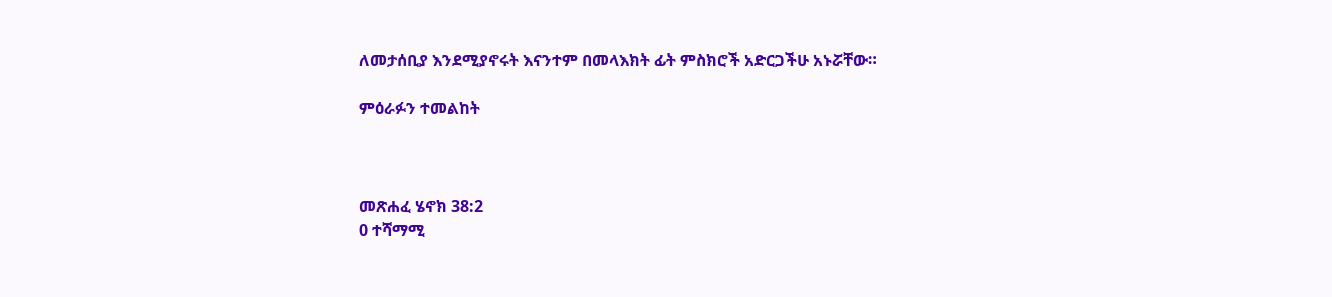ለመታሰቢያ እንደሚያኖሩት እናንተም በመላእክት ፊት ምስክሮች አድርጋችሁ አኑሯቸው።

ምዕራፉን ተመልከት



መጽሐፈ ሄኖክ 38:2
0 ተሻማሚ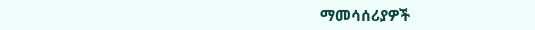ማመሳሰሪያዎች